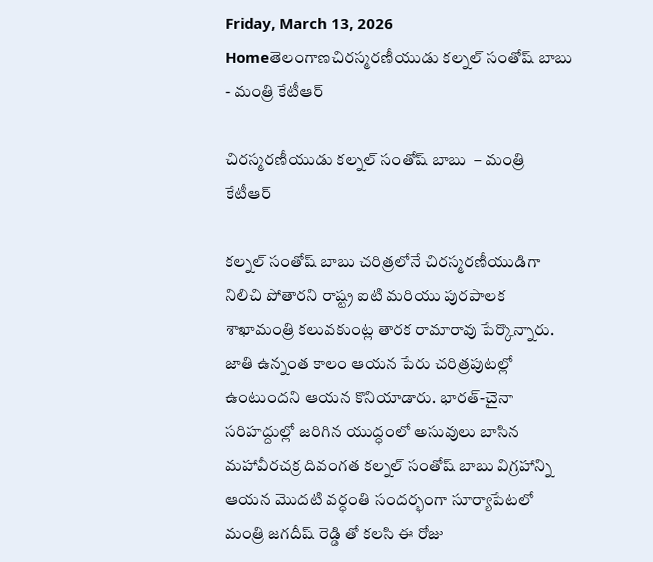Friday, March 13, 2026
Homeతెలంగాణచిరస్మరణీయుడు కల్నల్ సంతోష్ బాబు  - మంత్రి కేటీఆర్

చిరస్మరణీయుడు కల్నల్ సంతోష్ బాబు  – మంత్రి కేటీఆర్

కల్నల్ సంతోష్ బాబు చరిత్రలోనే చిరస్మరణీయుడిగా నిలిచి పోతారని రాష్ట్ర ఐటి మరియు పురపాలక శాఖామంత్రి కలువకుంట్ల తారక రామారావు పేర్కొన్నారు. జాతి ఉన్నంత కాలం ఆయన పేరు చరిత్రపుటల్లో ఉంటుందని ఆయన కొనియాడారు. భారత్-చైనా సరిహద్దుల్లో జరిగిన యుద్ధంలో అసువులు బాసిన మహావీరచక్ర దివంగత కల్నల్ సంతోష్ బాబు విగ్రహాన్ని ఆయన మొదటి వర్ధంతి సందర్భంగా సూర్యాపేటలో మంత్రి జగదీష్ రెడ్డి తో కలసి ఈ రోజు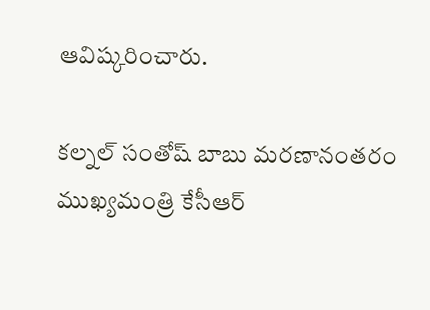ఆవిష్కరించారు.

కల్నల్ సంతోష్ బాబు మరణానంతరం ముఖ్యమంత్రి కేసీఆర్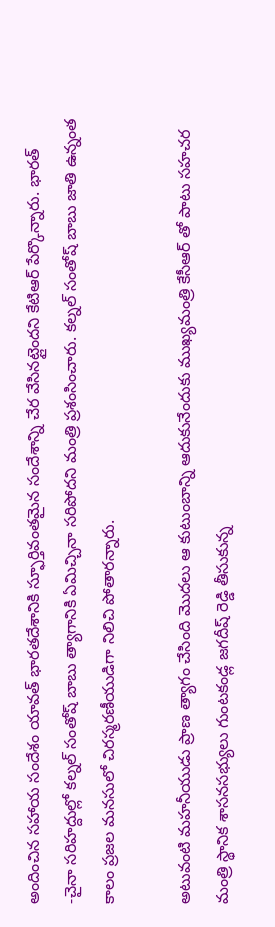అందించిన సహాయ సందేశం యావత్ భారతదేశానికి స్ఫూర్తివంతమైన సందేశాన్ని చేర వేసినట్లైందని కేటిఆర్ పేర్కొన్నారు. భారత్ -చైనా సరిహద్దుల్లో కల్నల్ సంతోష్ బాబు త్యాగానికి ఏమిచ్చినా సరిపోదని మంత్రి ప్రశంసించారు. కల్నల్ సంతోష్ బాబు జాతి ఉన్నంత కాలం ప్రజల మనసులో చిరస్మరణీయుడిగా నిలిచి పోతారన్నారు.

అటువంటి మహనీయుడు ప్రాణ త్యాగం చేసింది మొదలు ఆ కుటుంబాన్ని ఆదుకునేందుకు ముఖ్యమంత్రి కేసీఆర్ తో పాటు సహచర మంత్రి స్థానిక శాసనసభ్యులు గుంటకండ్ల జగదీష్ రెడ్డి తీసుకున్న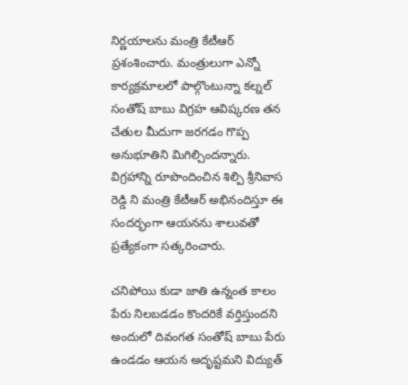నిర్ణయాలను మంత్రి కేటీఆర్ ప్రశంశించారు. మంత్రులుగా ఎన్నో కార్యక్రమాలలో పాల్గొంటున్నా కల్నల్ సంతోష్ బాబు విగ్రహ ఆవిష్కరణ తన చేతుల మీదుగా జరగడం గొప్ప అనుభూతిని మిగిల్చిందన్నారు. విగ్రహాన్ని రూపొందించిన శిల్పి శ్రీనివాస రెడ్డి ని మంత్రి కేటీఆర్ అభినందిస్తూ ఈ సందర్భంగా ఆయనను శాలువతో ప్రత్యేకంగా సత్కరించారు.

చనిపోయి కుడా జాతి ఉన్నంత కాలం పేరు నిలబడడం కొందరికే వర్తిస్తుందని అందులో దివంగత సంతోష్ బాబు పేరు ఉండడం ఆయన అదృష్టమని విద్యుత్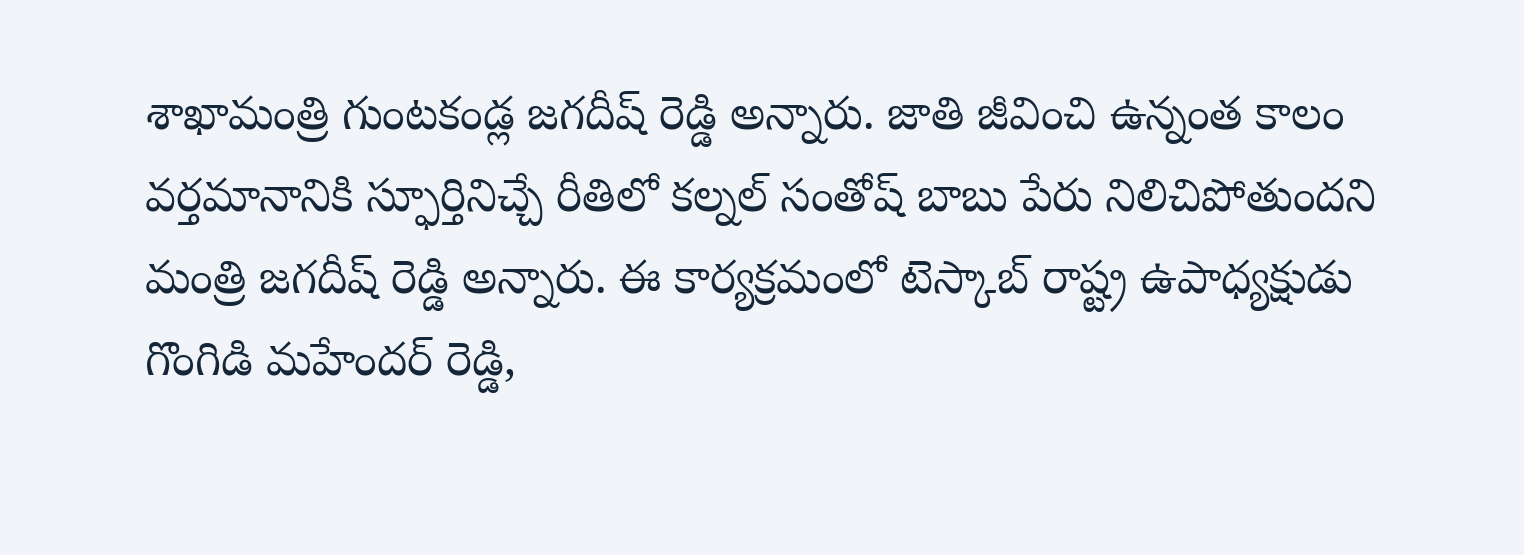శాఖామంత్రి గుంటకండ్ల జగదీష్ రెడ్డి అన్నారు. జాతి జీవించి ఉన్నంత కాలం వర్తమానానికి స్ఫూర్తినిచ్చే రీతిలో కల్నల్ సంతోష్ బాబు పేరు నిలిచిపోతుందని మంత్రి జగదీష్ రెడ్డి అన్నారు. ఈ కార్యక్రమంలో టెస్కాబ్ రాష్ట్ర ఉపాధ్యక్షుడు గొంగిడి మహేందర్ రెడ్డి,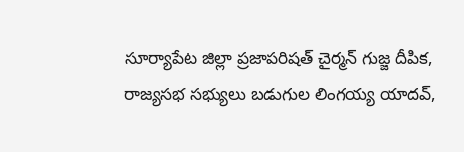సూర్యాపేట జిల్లా ప్రజాపరిషత్ చైర్మన్ గుజ్జ దీపిక, రాజ్యసభ సభ్యులు బడుగుల లింగయ్య యాదవ్,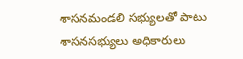శాసనమండలి సభ్యులతో పాటు శాసనసభ్యులు అధికారులు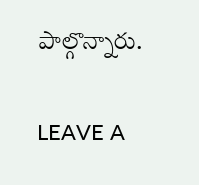పాల్గొన్నారు.

LEAVE A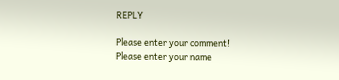REPLY

Please enter your comment!
Please enter your name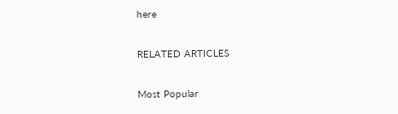here

RELATED ARTICLES

Most Popular